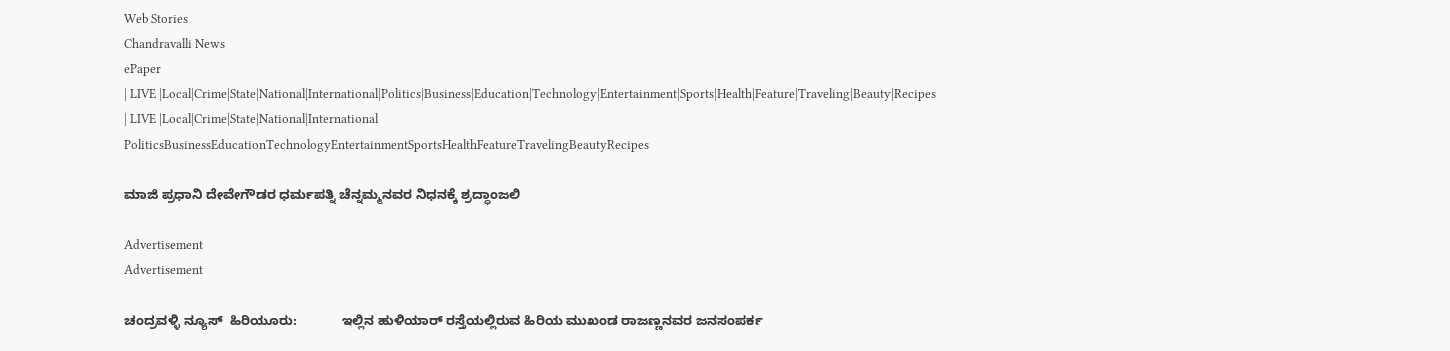Web Stories
Chandravalli News
ePaper
| LIVE |Local|Crime|State|National|International|Politics|Business|Education|Technology|Entertainment|Sports|Health|Feature|Traveling|Beauty|Recipes
| LIVE |Local|Crime|State|National|International
PoliticsBusinessEducationTechnologyEntertainmentSportsHealthFeatureTravelingBeautyRecipes

ಮಾಜಿ ಪ್ರಧಾನಿ ದೇವೇಗೌಡರ ಧರ್ಮಪತ್ನಿ ಚೆನ್ನಮ್ಮನವರ ನಿಧನಕ್ಕೆ ಶ್ರದ್ಧಾಂಜಲಿ

Advertisement
Advertisement

ಚಂದ್ರವಳ್ಳಿ ನ್ಯೂಸ್  ಹಿರಿಯೂರು:            ಇಲ್ಲಿನ ಹುಳಿಯಾರ್ ರಸ್ತೆಯಲ್ಲಿರುವ ಹಿರಿಯ ಮುಖಂಡ ರಾಜಣ್ಣನವರ ಜನಸಂಪರ್ಕ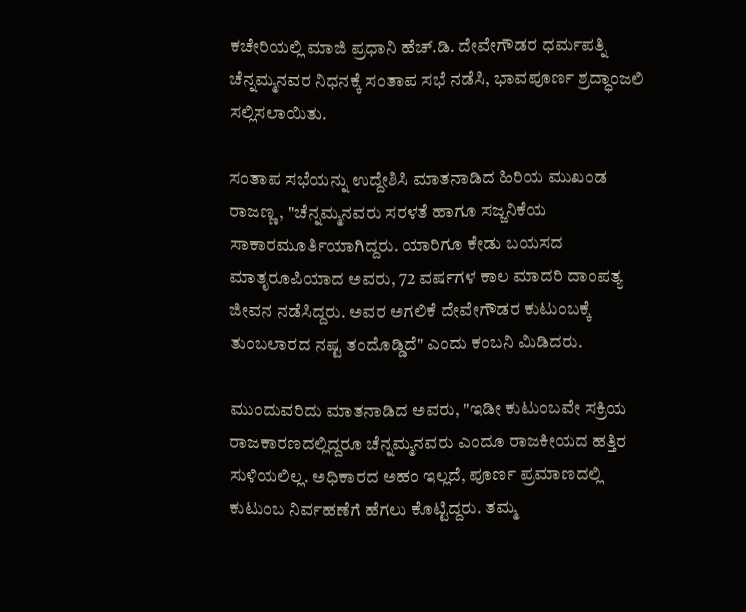ಕಚೇರಿಯಲ್ಲಿ ಮಾಜಿ ಪ್ರಧಾನಿ ಹೆಚ್.ಡಿ. ದೇವೇಗೌಡರ ಧರ್ಮಪತ್ನಿ ಚೆನ್ನಮ್ಮನವರ ನಿಧನಕ್ಕೆ ಸಂತಾಪ ಸಭೆ ನಡೆಸಿ, ಭಾವಪೂರ್ಣ ಶ್ರದ್ಧಾಂಜಲಿ ಸಲ್ಲಿಸಲಾಯಿತು.

ಸಂತಾಪ ಸಭೆಯನ್ನು ಉದ್ದೇಶಿಸಿ ಮಾತನಾಡಿದ ಹಿರಿಯ ಮುಖಂಡ ರಾಜಣ್ಣ, "ಚೆನ್ನಮ್ಮನವರು ಸರಳತೆ ಹಾಗೂ ಸಜ್ಜನಿಕೆಯ ಸಾಕಾರಮೂರ್ತಿಯಾಗಿದ್ದರು. ಯಾರಿಗೂ ಕೇಡು ಬಯಸದ ಮಾತೃರೂಪಿಯಾದ ಅವರು, 72 ವರ್ಷಗಳ ಕಾಲ ಮಾದರಿ ದಾಂಪತ್ಯ ಜೀವನ ನಡೆಸಿದ್ದರು. ಅವರ ಅಗಲಿಕೆ ದೇವೇಗೌಡರ ಕುಟುಂಬಕ್ಕೆ ತುಂಬಲಾರದ ನಷ್ಟ ತಂದೊಡ್ಡಿದೆ" ಎಂದು ಕಂಬನಿ ಮಿಡಿದರು.

ಮುಂದುವರಿದು ಮಾತನಾಡಿದ ಅವರು, "ಇಡೀ ಕುಟುಂಬವೇ ಸಕ್ರಿಯ ರಾಜಕಾರಣದಲ್ಲಿದ್ದರೂ ಚೆನ್ನಮ್ಮನವರು ಎಂದೂ ರಾಜಕೀಯದ ಹತ್ತಿರ ಸುಳಿಯಲಿಲ್ಲ. ಅಧಿಕಾರದ ಅಹಂ ಇಲ್ಲದೆ, ಪೂರ್ಣ ಪ್ರಮಾಣದಲ್ಲಿ ಕುಟುಂಬ ನಿರ್ವಹಣೆಗೆ ಹೆಗಲು ಕೊಟ್ಟಿದ್ದರು. ತಮ್ಮ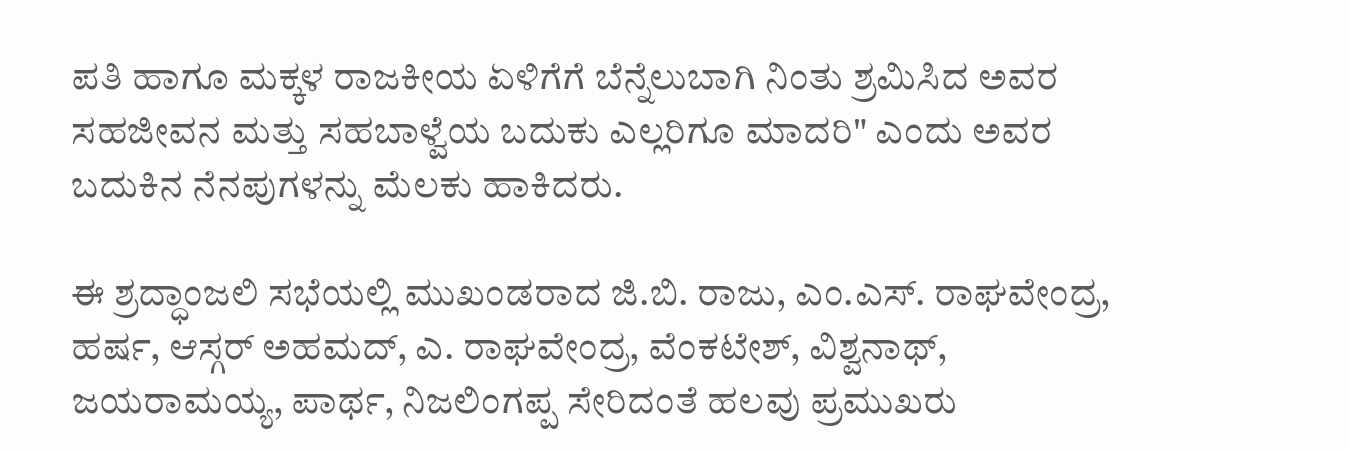ಪತಿ ಹಾಗೂ ಮಕ್ಕಳ ರಾಜಕೀಯ ಏಳಿಗೆಗೆ ಬೆನ್ನೆಲುಬಾಗಿ ನಿಂತು ಶ್ರಮಿಸಿದ ಅವರ ಸಹಜೀವನ ಮತ್ತು ಸಹಬಾಳ್ವೆಯ ಬದುಕು ಎಲ್ಲರಿಗೂ ಮಾದರಿ" ಎಂದು ಅವರ ಬದುಕಿನ ನೆನಪುಗಳನ್ನು ಮೆಲಕು ಹಾಕಿದರು.

ಈ ಶ್ರದ್ಧಾಂಜಲಿ ಸಭೆಯಲ್ಲಿ ಮುಖಂಡರಾದ ಜಿ.ಬಿ. ರಾಜು, ಎಂ.ಎಸ್. ರಾಘವೇಂದ್ರ, ಹರ್ಷ, ಆಸ್ಗರ್ ಅಹಮದ್, ಎ. ರಾಘವೇಂದ್ರ, ವೆಂಕಟೇಶ್, ವಿಶ್ವನಾಥ್, ಜಯರಾಮಯ್ಯ, ಪಾರ್ಥ, ನಿಜಲಿಂಗಪ್ಪ ಸೇರಿದಂತೆ ಹಲವು ಪ್ರಮುಖರು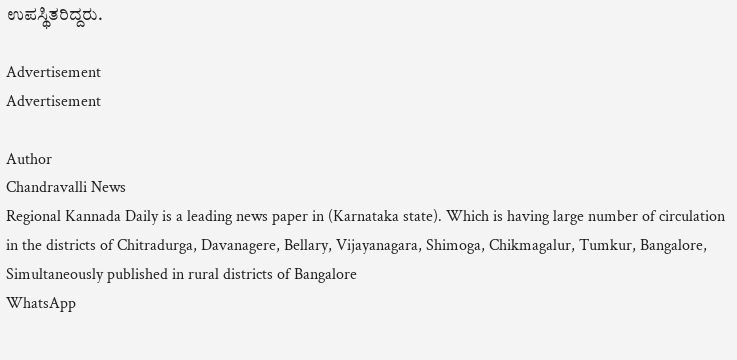ಉಪಸ್ಥಿತರಿದ್ದರು.

Advertisement
Advertisement

Author
Chandravalli News
Regional Kannada Daily is a leading news paper in (Karnataka state). Which is having large number of circulation in the districts of Chitradurga, Davanagere, Bellary, Vijayanagara, Shimoga, Chikmagalur, Tumkur, Bangalore, Simultaneously published in rural districts of Bangalore
WhatsApp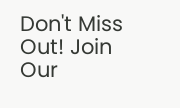Don't Miss Out! Join Our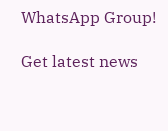WhatsApp Group!

Get latest news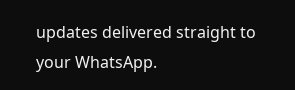updates delivered straight to your WhatsApp.